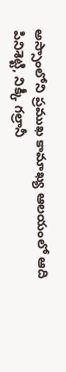అస్సాంలోని ప్రముఖ కామాఖ్య ఆలయంలో ఆది పినిశెట్టి, నిక్కీ గల్రానీ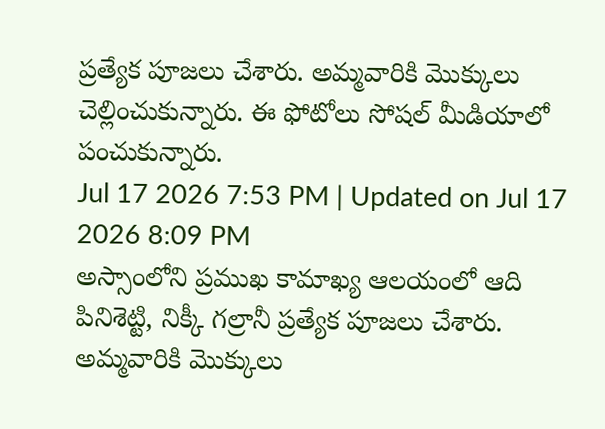ప్రత్యేక పూజలు చేశారు. అమ్మవారికి మొక్కులు చెల్లించుకున్నారు. ఈ ఫోటోలు సోషల్ మీడియాలో పంచుకున్నారు.
Jul 17 2026 7:53 PM | Updated on Jul 17 2026 8:09 PM
అస్సాంలోని ప్రముఖ కామాఖ్య ఆలయంలో ఆది పినిశెట్టి, నిక్కీ గల్రానీ ప్రత్యేక పూజలు చేశారు. అమ్మవారికి మొక్కులు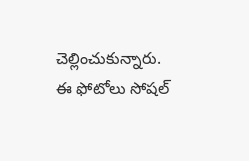చెల్లించుకున్నారు. ఈ ఫోటోలు సోషల్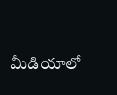మీడియాలో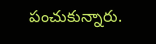పంచుకున్నారు.